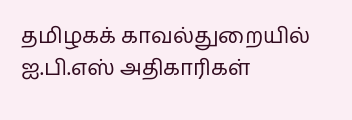தமிழகக் காவல்துறையில் ஐ.பி.எஸ் அதிகாரிகள்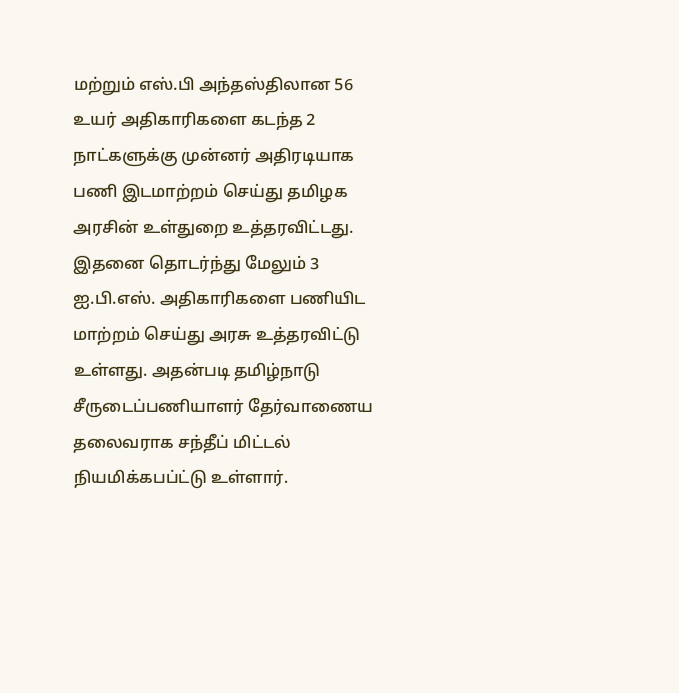மற்றும் எஸ்.பி அந்தஸ்திலான 56 உயர் அதிகாரிகளை கடந்த 2 நாட்களுக்கு முன்னர் அதிரடியாக பணி இடமாற்றம் செய்து தமிழக அரசின் உள்துறை உத்தரவிட்டது.
இதனை தொடர்ந்து மேலும் 3 ஐ.பி.எஸ். அதிகாரிகளை பணியிட மாற்றம் செய்து அரசு உத்தரவிட்டு உள்ளது. அதன்படி தமிழ்நாடு சீருடைப்பணியாளர் தேர்வாணைய தலைவராக சந்தீப் மிட்டல் நியமிக்கபப்ட்டு உள்ளார்.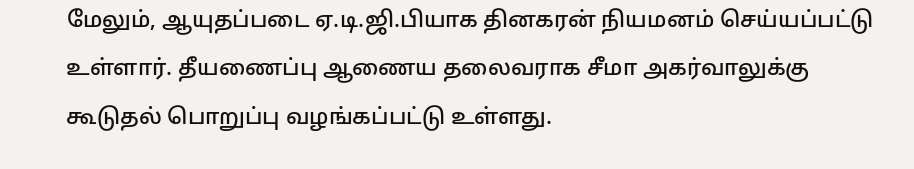மேலும், ஆயுதப்படை ஏ.டி.ஜி.பியாக தினகரன் நியமனம் செய்யப்பட்டு உள்ளார். தீயணைப்பு ஆணைய தலைவராக சீமா அகர்வாலுக்கு கூடுதல் பொறுப்பு வழங்கப்பட்டு உள்ளது.